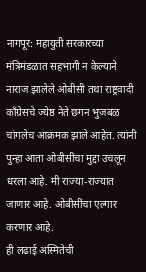नागपूर: महायुती सरकारच्या मंत्रिमंडळात सहभागी न केल्याने नाराज झालेले ओबीसी तथा राष्ट्रवादी काँग्रेसचे ज्येष्ठ नेते छगन भुजबळ चांगलेच आक्रमक झाले आहेत. त्यांनी पुन्हा आता ओबीसींचा मुद्दा उचलून धरला आहे. मी राज्या-राज्यात जाणार आहे. ओबीसींचा एल्गार करणार आहे.
ही लढाई अस्मितेची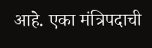आहे. एका मंत्रिपदाची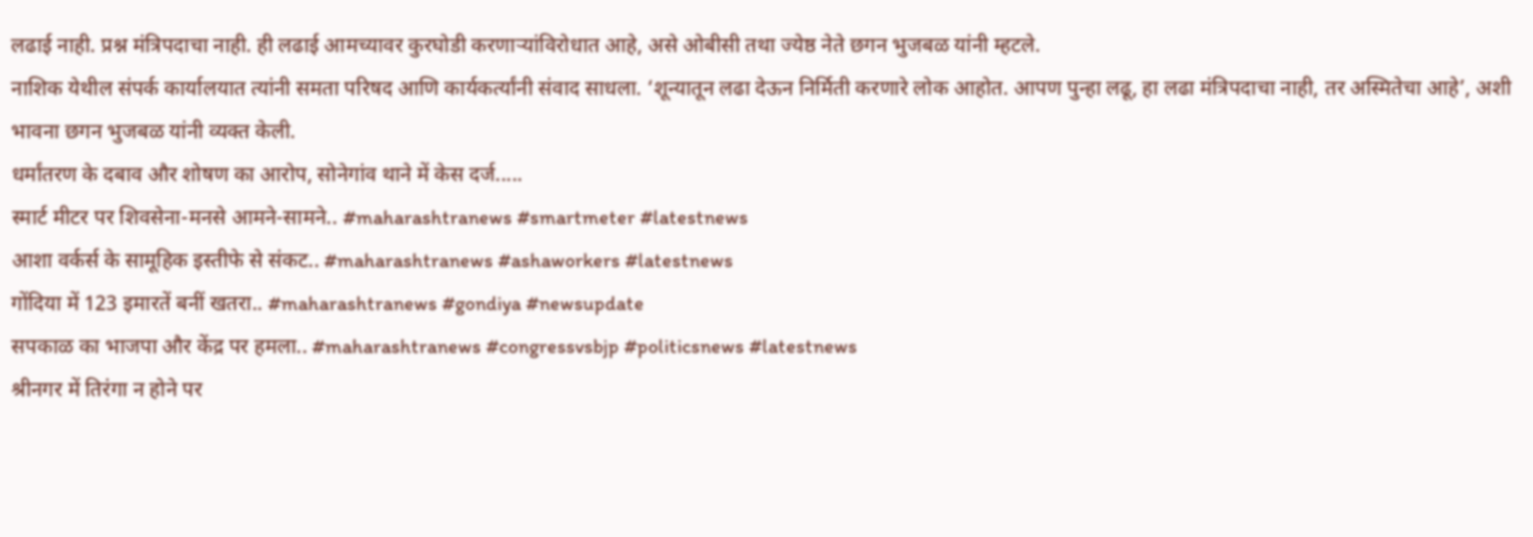लढाई नाही. प्रश्न मंत्रिपदाचा नाही. ही लढाई आमच्यावर कुरघोडी करणाऱ्यांविरोधात आहे, असे ओबीसी तथा ज्येष्ठ नेते छगन भुजबळ यांनी म्हटले.
नाशिक येथील संपर्क कार्यालयात त्यांनी समता परिषद आणि कार्यकर्त्यांनी संवाद साधला. ‘शून्यातून लढा देऊन निर्मिती करणारे लोक आहोत. आपण पुन्हा लढू, हा लढा मंत्रिपदाचा नाही, तर अस्मितेचा आहे’, अशी भावना छगन भुजबळ यांनी व्यक्त केली.
धर्मांतरण के दबाव और शोषण का आरोप, सोनेगांव थाने में केस दर्ज.....
स्मार्ट मीटर पर शिवसेना-मनसे आमने-सामने.. #maharashtranews #smartmeter #latestnews
आशा वर्कर्स के सामूहिक इस्तीफे से संकट.. #maharashtranews #ashaworkers #latestnews
गोंदिया में 123 इमारतें बनीं खतरा.. #maharashtranews #gondiya #newsupdate
सपकाळ का भाजपा और केंद्र पर हमला.. #maharashtranews #congressvsbjp #politicsnews #latestnews
श्रीनगर में तिरंगा न होने पर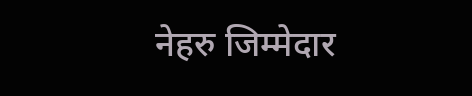नेहरु जिम्मेदार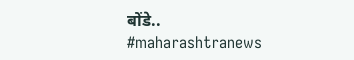बोंडे.. #maharashtranews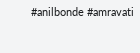#anilbonde #amravati